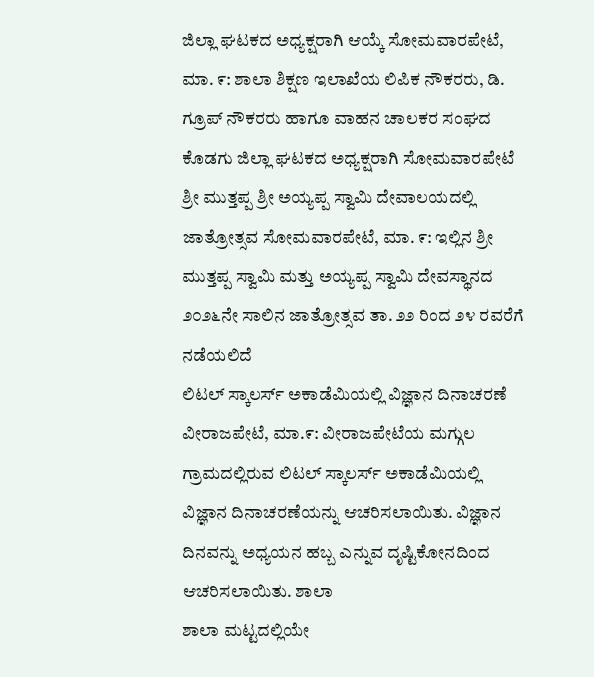ಜಿಲ್ಲಾ ಘಟಕದ ಅಧ್ಯಕ್ಷರಾಗಿ ಆಯ್ಕೆ ಸೋಮವಾರಪೇಟೆ, ಮಾ. ೯: ಶಾಲಾ ಶಿಕ್ಷಣ ಇಲಾಖೆಯ ಲಿಪಿಕ ನೌಕರರು, ಡಿ. ಗ್ರೂಪ್ ನೌಕರರು ಹಾಗೂ ವಾಹನ ಚಾಲಕರ ಸಂಘದ ಕೊಡಗು ಜಿಲ್ಲಾ ಘಟಕದ ಅಧ್ಯಕ್ಷರಾಗಿ ಸೋಮವಾರಪೇಟೆ
ಶ್ರೀ ಮುತ್ತಪ್ಪ ಶ್ರೀ ಅಯ್ಯಪ್ಪ ಸ್ವಾಮಿ ದೇವಾಲಯದಲ್ಲಿ ಜಾತ್ರೋತ್ಸವ ಸೋಮವಾರಪೇಟೆ, ಮಾ. ೯: ಇಲ್ಲಿನ ಶ್ರೀ ಮುತ್ತಪ್ಪ ಸ್ವಾಮಿ ಮತ್ತು ಅಯ್ಯಪ್ಪ ಸ್ವಾಮಿ ದೇವಸ್ಥಾನದ ೨೦೨೬ನೇ ಸಾಲಿನ ಜಾತ್ರೋತ್ಸವ ತಾ. ೨೨ ರಿಂದ ೨೪ ರವರೆಗೆ ನಡೆಯಲಿದೆ
ಲಿಟಲ್ ಸ್ಕಾಲರ್ಸ್ ಅಕಾಡೆಮಿಯಲ್ಲಿ ವಿಜ್ಞಾನ ದಿನಾಚರಣೆ ವೀರಾಜಪೇಟೆ, ಮಾ.೯: ವೀರಾಜಪೇಟೆಯ ಮಗ್ಗುಲ ಗ್ರಾಮದಲ್ಲಿರುವ ಲಿಟಲ್ ಸ್ಕಾಲರ್ಸ್ ಅಕಾಡೆಮಿಯಲ್ಲಿ ವಿಜ್ಞಾನ ದಿನಾಚರಣೆಯನ್ನು ಆಚರಿಸಲಾಯಿತು. ವಿಜ್ಞಾನ ದಿನವನ್ನು ಅಧ್ಯಯನ ಹಬ್ಬ ಎನ್ನುವ ದೃಷ್ಟಿಕೋನದಿಂದ ಆಚರಿಸಲಾಯಿತು. ಶಾಲಾ
ಶಾಲಾ ಮಟ್ಟದಲ್ಲಿಯೇ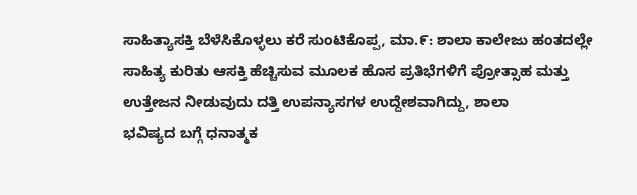ಸಾಹಿತ್ಯಾಸಕ್ತಿ ಬೆಳೆಸಿಕೊಳ್ಳಲು ಕರೆ ಸುಂಟಿಕೊಪ್ಪ, ಮಾ.೯: ಶಾಲಾ ಕಾಲೇಜು ಹಂತದಲ್ಲೇ ಸಾಹಿತ್ಯ ಕುರಿತು ಆಸಕ್ತಿ ಹೆಚ್ಚಿಸುವ ಮೂಲಕ ಹೊಸ ಪ್ರತಿಭೆಗಳಿಗೆ ಪ್ರೋತ್ಸಾಹ ಮತ್ತು ಉತ್ತೇಜನ ನೀಡುವುದು ದತ್ತಿ ಉಪನ್ಯಾಸಗಳ ಉದ್ದೇಶವಾಗಿದ್ದು, ಶಾಲಾ
ಭವಿಷ್ಯದ ಬಗ್ಗೆ ಧನಾತ್ಮಕ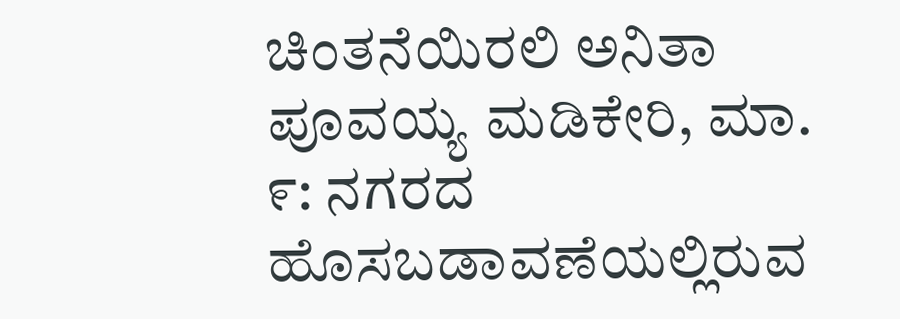ಚಿಂತನೆಯಿರಲಿ ಅನಿತಾ ಪೂವಯ್ಯ ಮಡಿಕೇರಿ, ಮಾ. ೯: ನಗರದ ಹೊಸಬಡಾವಣೆಯಲ್ಲಿರುವ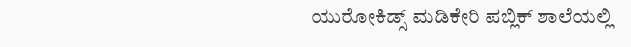ಯುರೋಕಿಡ್ಸ್ ಮಡಿಕೇರಿ ಪಬ್ಲಿಕ್ ಶಾಲೆಯಲ್ಲಿ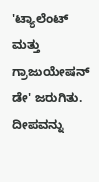'ಟ್ಯಾಲೆಂಟ್ ಮತ್ತು ಗ್ರಾಜುಯೇಷನ್ ಡೇ' ಜರುಗಿತು. ದೀಪವನ್ನು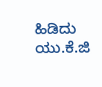ಹಿಡಿದು ಯು.ಕೆ.ಜಿ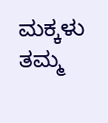ಮಕ್ಕಳು ತಮ್ಮ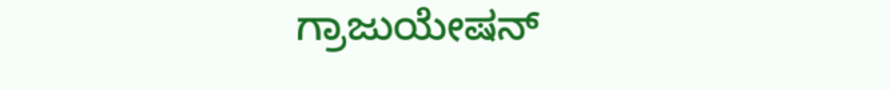ಗ್ರಾಜುಯೇಷನ್